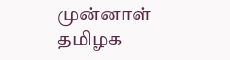முன்னாள் தமிழக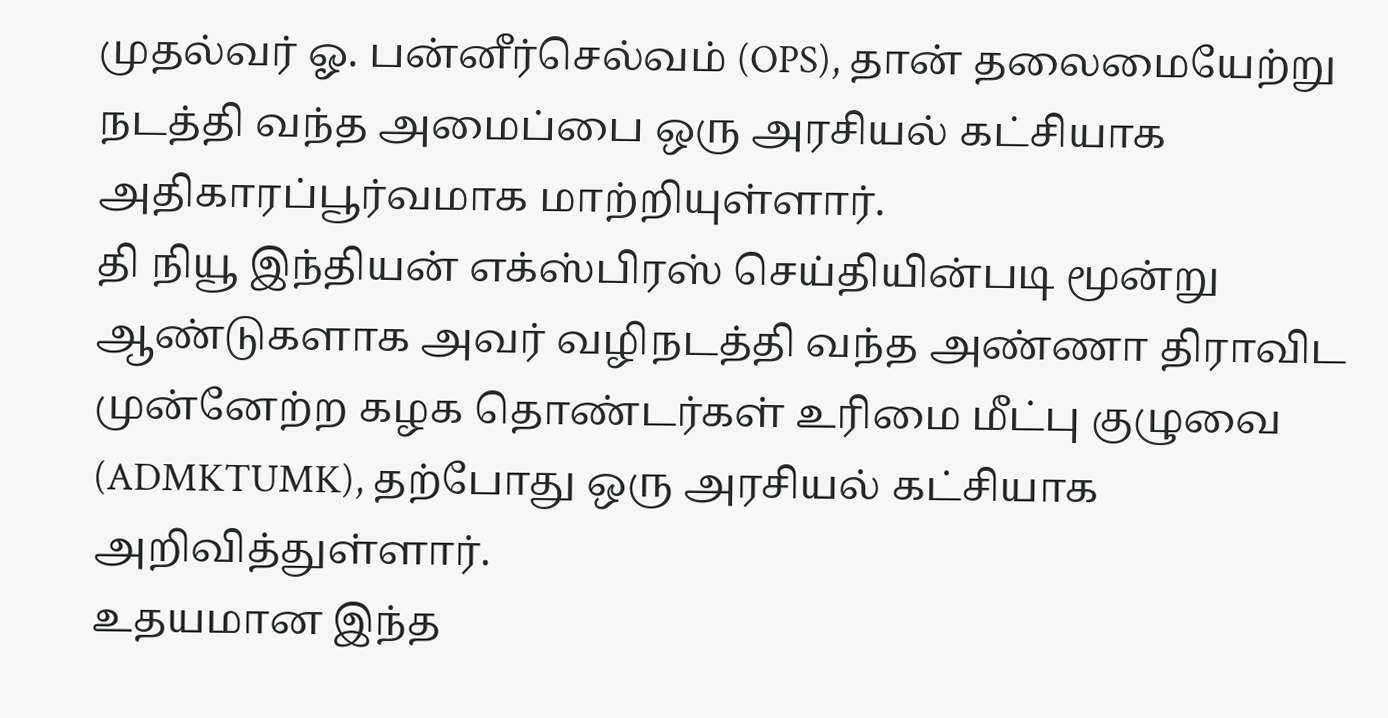முதல்வர் ஓ. பன்னீர்செல்வம் (OPS), தான் தலைமையேற்று நடத்தி வந்த அமைப்பை ஒரு அரசியல் கட்சியாக அதிகாரப்பூர்வமாக மாற்றியுள்ளார்.
தி நியூ இந்தியன் எக்ஸ்பிரஸ் செய்தியின்படி மூன்று ஆண்டுகளாக அவர் வழிநடத்தி வந்த அண்ணா திராவிட முன்னேற்ற கழக தொண்டர்கள் உரிமை மீட்பு குழுவை (ADMKTUMK), தற்போது ஒரு அரசியல் கட்சியாக அறிவித்துள்ளார்.
உதயமான இந்த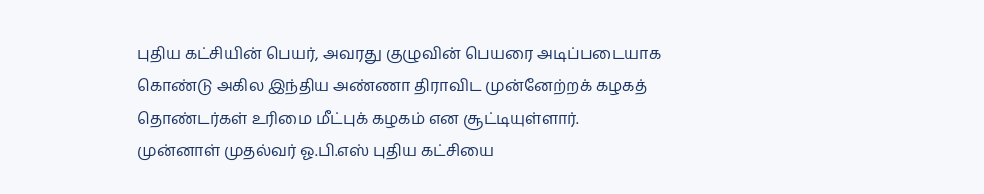புதிய கட்சியின் பெயர், அவரது குழுவின் பெயரை அடிப்படையாக கொண்டு அகில இந்திய அண்ணா திராவிட முன்னேற்றக் கழகத் தொண்டர்கள் உரிமை மீட்புக் கழகம் என சூட்டியுள்ளார்.
முன்னாள் முதல்வர் ஓ.பி.எஸ் புதிய கட்சியை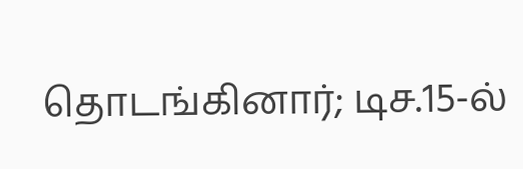தொடங்கினார்; டிச.15-ல்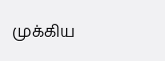முக்கிய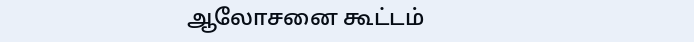ஆலோசனை கூட்டம்